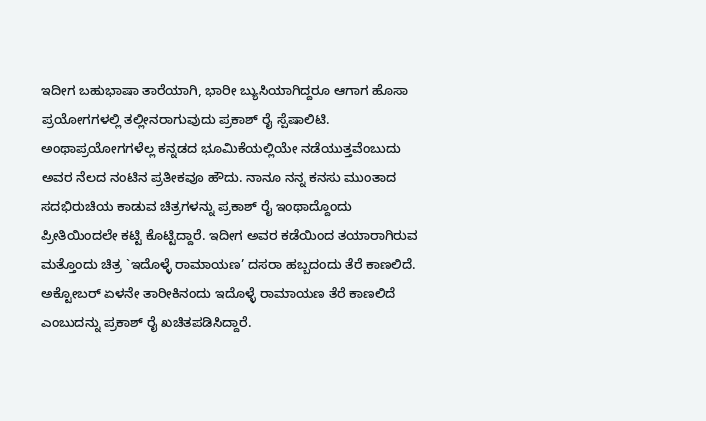ಇದೀಗ ಬಹುಭಾಷಾ ತಾರೆಯಾಗಿ, ಭಾರೀ ಬ್ಯುಸಿಯಾಗಿದ್ದರೂ ಆಗಾಗ ಹೊಸಾ ಪ್ರಯೋಗಗಳಲ್ಲಿ ತಲ್ಲೀನರಾಗುವುದು ಪ್ರಕಾಶ್ ರೈ ಸ್ಪೆಷಾಲಿಟಿ. ಅಂಥಾಪ್ರಯೋಗಗಳೆಲ್ಲ ಕನ್ನಡದ ಭೂಮಿಕೆಯಲ್ಲಿಯೇ ನಡೆಯುತ್ತವೆಂಬುದು ಅವರ ನೆಲದ ನಂಟಿನ ಪ್ರತೀಕವೂ ಹೌದು. ನಾನೂ ನನ್ನ ಕನಸು ಮುಂತಾದ ಸದಭಿರುಚಿಯ ಕಾಡುವ ಚಿತ್ರಗಳನ್ನು ಪ್ರಕಾಶ್ ರೈ ಇಂಥಾದ್ದೊಂದು ಪ್ರೀತಿಯಿಂದಲೇ ಕಟ್ಟಿ ಕೊಟ್ಟಿದ್ದಾರೆ. ಇದೀಗ ಅವರ ಕಡೆಯಿಂದ ತಯಾರಾಗಿರುವ ಮತ್ತೊಂದು ಚಿತ್ರ `ಇದೊಳ್ಳೆ ರಾಮಾಯಣ’ ದಸರಾ ಹಬ್ಬದಂದು ತೆರೆ ಕಾಣಲಿದೆ.
ಅಕ್ಟೋಬರ್ ಏಳನೇ ತಾರೀಕಿನಂದು ಇದೊಳ್ಳೆ ರಾಮಾಯಣ ತೆರೆ ಕಾಣಲಿದೆ ಎಂಬುದನ್ನು ಪ್ರಕಾಶ್ ರೈ ಖಚಿತಪಡಿಸಿದ್ದಾರೆ.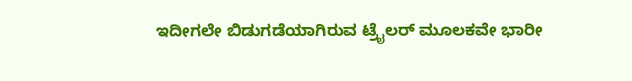ಇದೀಗಲೇ ಬಿಡುಗಡೆಯಾಗಿರುವ ಟ್ರೈಲರ್ ಮೂಲಕವೇ ಭಾರೀ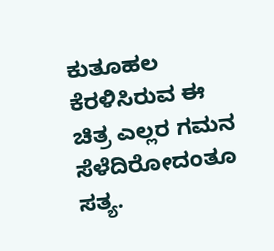ಕುತೂಹಲ ಕೆರಳಿಸಿರುವ ಈ ಚಿತ್ರ ಎಲ್ಲರ ಗಮನ ಸೆಳೆದಿರೋದಂತೂ ಸತ್ಯ.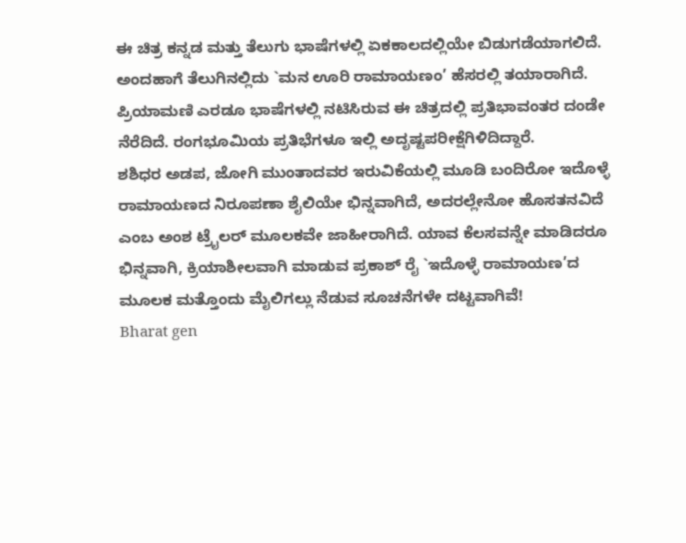ಈ ಚಿತ್ರ ಕನ್ನಡ ಮತ್ತು ತೆಲುಗು ಭಾಷೆಗಳಲ್ಲಿ ಏಕಕಾಲದಲ್ಲಿಯೇ ಬಿಡುಗಡೆಯಾಗಲಿದೆ. ಅಂದಹಾಗೆ ತೆಲುಗಿನಲ್ಲಿದು `ಮನ ಊರಿ ರಾಮಾಯಣಂ’ ಹೆಸರಲ್ಲಿ ತಯಾರಾಗಿದೆ. ಪ್ರಿಯಾಮಣಿ ಎರಡೂ ಭಾಷೆಗಳಲ್ಲಿ ನಟಿಸಿರುವ ಈ ಚಿತ್ರದಲ್ಲಿ ಪ್ರತಿಭಾವಂತರ ದಂಡೇ ನೆರೆದಿದೆ. ರಂಗಭೂಮಿಯ ಪ್ರತಿಭೆಗಳೂ ಇಲ್ಲಿ ಅದೃಷ್ಟಪರೀಕ್ಷೆಗಿಳಿದಿದ್ದಾರೆ.
ಶಶಿಧರ ಅಡಪ, ಜೋಗಿ ಮುಂತಾದವರ ಇರುವಿಕೆಯಲ್ಲಿ ಮೂಡಿ ಬಂದಿರೋ ಇದೊಳ್ಳೆ ರಾಮಾಯಣದ ನಿರೂಪಣಾ ಶೈಲಿಯೇ ಭಿನ್ನವಾಗಿದೆ, ಅದರಲ್ಲೇನೋ ಹೊಸತನವಿದೆ ಎಂಬ ಅಂಶ ಟ್ರೈಲರ್ ಮೂಲಕವೇ ಜಾಹೀರಾಗಿದೆ. ಯಾವ ಕೆಲಸವನ್ನೇ ಮಾಡಿದರೂ ಭಿನ್ನವಾಗಿ, ಕ್ರಿಯಾಶೀಲವಾಗಿ ಮಾಡುವ ಪ್ರಕಾಶ್ ರೈ `ಇದೊಳ್ಳೆ ರಾಮಾಯಣ’ದ ಮೂಲಕ ಮತ್ತೊಂದು ಮೈಲಿಗಲ್ಲು ನೆಡುವ ಸೂಚನೆಗಳೇ ದಟ್ಟವಾಗಿವೆ!
Bharat gen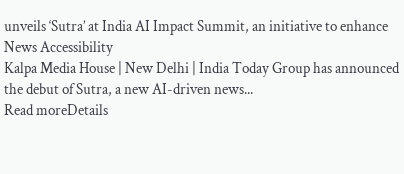unveils ‘Sutra’ at India AI Impact Summit, an initiative to enhance News Accessibility
Kalpa Media House | New Delhi | India Today Group has announced the debut of Sutra, a new AI-driven news...
Read moreDetails